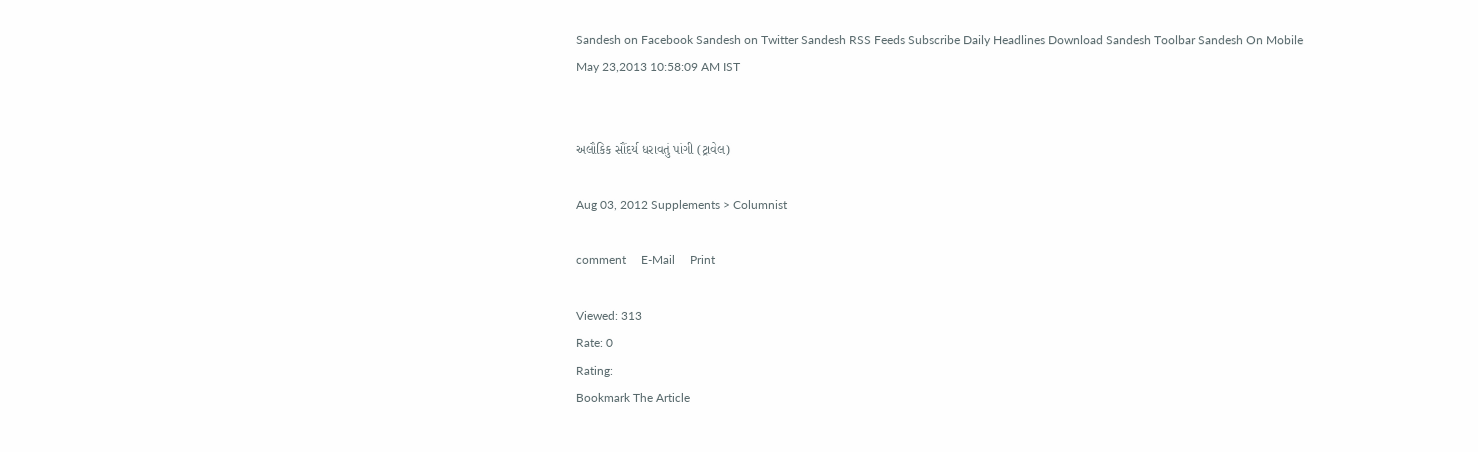Sandesh on Facebook Sandesh on Twitter Sandesh RSS Feeds Subscribe Daily Headlines Download Sandesh Toolbar Sandesh On Mobile
May 23,2013 10:58:09 AM IST


અલૌકિક સૌંદર્ય ધરાવતું પાંગી (ટ્રાવેલ)

Aug 03, 2012 Supplements > Columnist

comment     E-Mail     Print

Viewed: 313
Rate: 0
Rating:
Bookmark The Article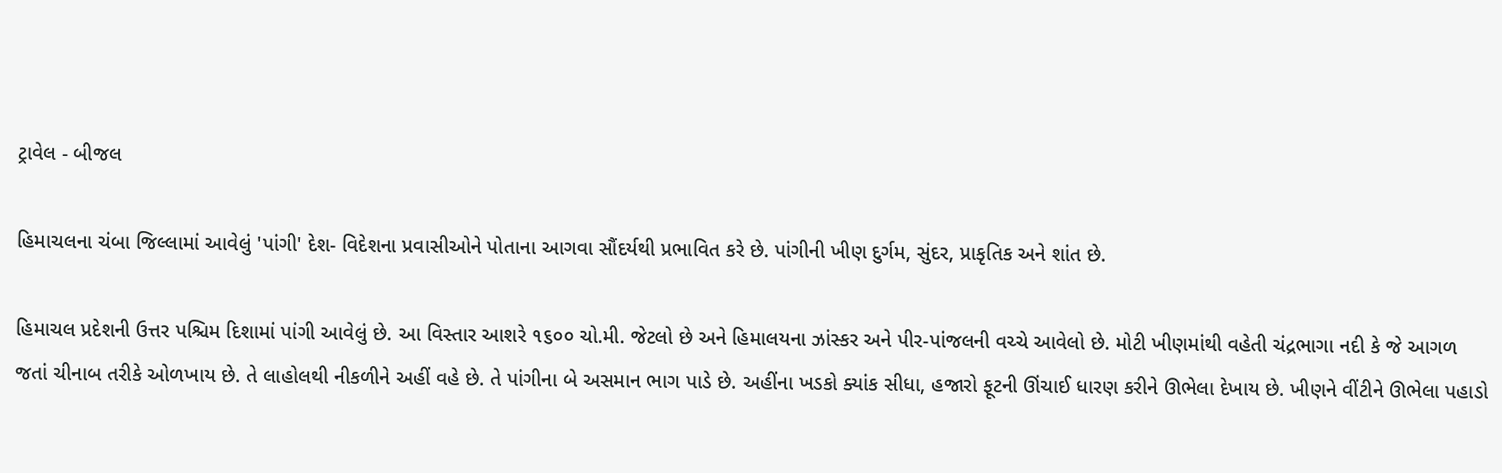ટ્રાવેલ - બીજલ

હિમાચલના ચંબા જિલ્લામાં આવેલું 'પાંગી' દેશ- વિદેશના પ્રવાસીઓને પોતાના આગવા સૌંદર્યથી પ્રભાવિત કરે છે. પાંગીની ખીણ દુર્ગમ, સુંદર, પ્રાકૃતિક અને શાંત છે.

હિમાચલ પ્રદેશની ઉત્તર પશ્ચિમ દિશામાં પાંગી આવેલું છે. આ વિસ્તાર આશરે ૧૬૦૦ ચો.મી. જેટલો છે અને હિમાલયના ઝાંસ્કર અને પીર-પાંજલની વચ્ચે આવેલો છે. મોટી ખીણમાંથી વહેતી ચંદ્રભાગા નદી કે જે આગળ જતાં ચીનાબ તરીકે ઓળખાય છે. તે લાહોલથી નીકળીને અહીં વહે છે. તે પાંગીના બે અસમાન ભાગ પાડે છે. અહીંના ખડકો ક્યાંક સીધા, હજારો ફૂટની ઊંચાઈ ધારણ કરીને ઊભેલા દેખાય છે. ખીણને વીંટીને ઊભેલા પહાડો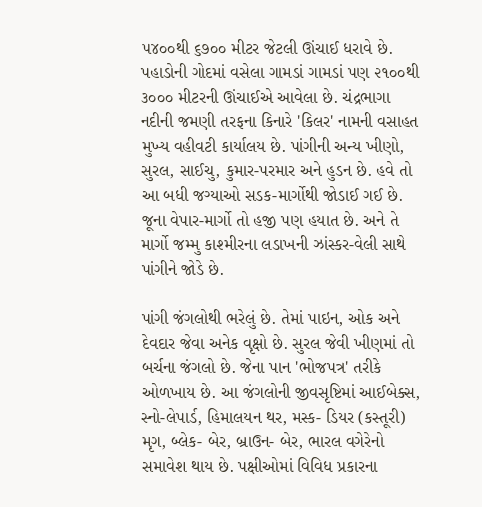૫૪૦૦થી ૬૭૦૦ મીટર જેટલી ઊંચાઈ ધરાવે છે. પહાડોની ગોદમાં વસેલા ગામડાં ગામડાં પણ ૨૧૦૦થી ૩૦૦૦ મીટરની ઊંચાઈએ આવેલા છે. ચંદ્રભાગા નદીની જમણી તરફના કિનારે 'કિલર' નામની વસાહત મુખ્ય વહીવટી કાર્યાલય છે. પાંગીની અન્ય ખીણો, સુરલ, સાઈચુ, કુમાર-પરમાર અને હુડન છે. હવે તો આ બધી જગ્યાઓ સડક-માર્ગોથી જોડાઈ ગઈ છે. જૂના વેપાર-માર્ગો તો હજી પણ હયાત છે. અને તે માર્ગો જમ્મુ કાશ્મીરના લડાખની ઝાંસ્કર-વેલી સાથે પાંગીને જોડે છે.

પાંગી જંગલોથી ભરેલું છે. તેમાં પાઇન, ઓક અને દેવદાર જેવા અનેક વૃક્ષો છે. સુરલ જેવી ખીણમાં તો બર્ચના જંગલો છે. જેના પાન 'ભોજપત્ર' તરીકે ઓળખાય છે. આ જંગલોની જીવસૃષ્ટિમાં આઈબેક્સ, સ્નો-લેપાર્ડ, હિમાલયન થર, મસ્ક- ડિયર (કસ્તૂરી) મૃગ, બ્લેક- બેર, બ્રાઉન- બેર, ભારલ વગેરેનો સમાવેશ થાય છે. પક્ષીઓમાં વિવિધ પ્રકારના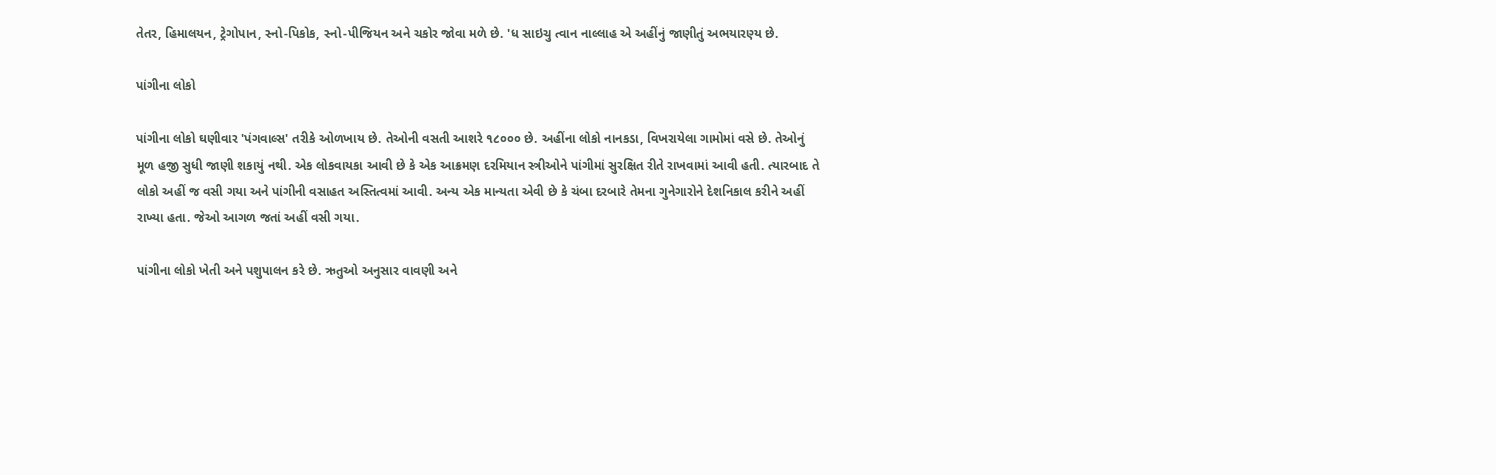તેતર, હિમાલયન, ટ્રેગોપાન, સ્નો-પિકોક, સ્નો-પીજિયન અને ચકોર જોવા મળે છે. 'ધ સાઇચુ ત્વાન નાલ્લાહ એ અહીંનું જાણીતું અભયારણ્ય છે.

પાંગીના લોકો

પાંગીના લોકો ઘણીવાર 'પંગવાલ્સ' તરીકે ઓળખાય છે. તેઓની વસતી આશરે ૧૮૦૦૦ છે. અહીંના લોકો નાનકડા, વિખરાયેલા ગામોમાં વસે છે. તેઓનું મૂળ હજી સુધી જાણી શકાયું નથી. એક લોકવાયકા આવી છે કે એક આક્રમણ દરમિયાન સ્ત્રીઓને પાંગીમાં સુરક્ષિત રીતે રાખવામાં આવી હતી. ત્યારબાદ તે લોકો અહીં જ વસી ગયા અને પાંગીની વસાહત અસ્તિત્વમાં આવી. અન્ય એક માન્યતા એવી છે કે ચંબા દરબારે તેમના ગુનેગારોને દેશનિકાલ કરીને અહીં રાખ્યા હતા. જેઓ આગળ જતાં અહીં વસી ગયા.

પાંગીના લોકો ખેતી અને પશુપાલન કરે છે. ઋતુઓ અનુસાર વાવણી અને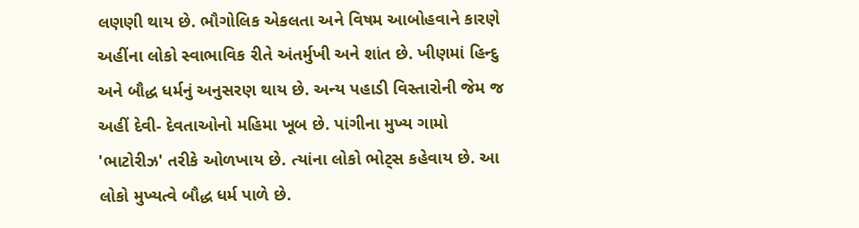લણણી થાય છે. ભૌગોલિક એકલતા અને વિષમ આબોહવાને કારણે અહીંના લોકો સ્વાભાવિક રીતે અંતર્મુખી અને શાંત છે. ખીણમાં હિન્દુ અને બૌદ્ધ ધર્મનું અનુસરણ થાય છે. અન્ય પહાડી વિસ્તારોની જેમ જ અહીં દેવી- દેવતાઓનો મહિમા ખૂબ છે. પાંગીના મુખ્ય ગામો 'ભાટોરીઝ' તરીકે ઓળખાય છે. ત્યાંના લોકો ભોટ્સ કહેવાય છે. આ લોકો મુખ્યત્વે બૌદ્ધ ધર્મ પાળે છે.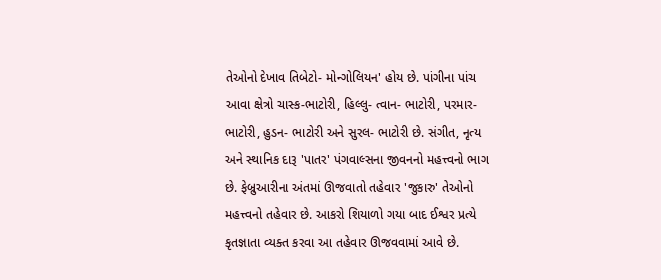તેઓનો દેખાવ તિબેટો- મોન્ગોલિયન' હોય છે. પાંગીના પાંચ આવા ક્ષેત્રો ચાસ્ક-ભાટોરી, હિલ્લુ- ત્વાન- ભાટોરી, પરમાર- ભાટોરી, હુડન- ભાટોરી અને સુરલ- ભાટોરી છે. સંગીત, નૃત્ય અને સ્થાનિક દારૂ 'પાતર' પંગવાલ્સના જીવનનો મહત્ત્વનો ભાગ છે. ફેબ્રુઆરીના અંતમાં ઊજવાતો તહેવાર 'જુકારુ' તેઓનો મહત્ત્વનો તહેવાર છે. આકરો શિયાળો ગયા બાદ ઈશ્વર પ્રત્યે કૃતજ્ઞાતા વ્યક્ત કરવા આ તહેવાર ઊજવવામાં આવે છે.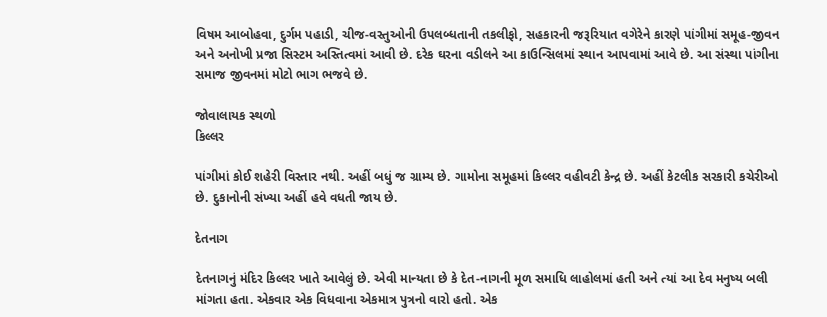વિષમ આબોહવા, દુર્ગમ પહાડી, ચીજ-વસ્તુઓની ઉપલબ્ધતાની તકલીફો, સહકારની જરૂરિયાત વગેરેને કારણે પાંગીમાં સમૂહ-જીવન અને અનોખી પ્રજા સિસ્ટમ અસ્તિત્વમાં આવી છે. દરેક ઘરના વડીલને આ કાઉન્સિલમાં સ્થાન આપવામાં આવે છે. આ સંસ્થા પાંગીના સમાજ જીવનમાં મોટો ભાગ ભજવે છે.

જોવાલાયક સ્થળો
કિલ્લર

પાંગીમાં કોઈ શહેરી વિસ્તાર નથી. અહીં બધું જ ગ્રામ્ય છે. ગામોના સમૂહમાં કિલ્લર વહીવટી કેન્દ્ર છે. અહીં કેટલીક સરકારી કચેરીઓ છે. દુકાનોની સંખ્યા અહીં હવે વધતી જાય છે.

દેતનાગ

દેતનાગનું મંદિર કિલ્લર ખાતે આવેલું છે. એવી માન્યતા છે કે દેત-નાગની મૂળ સમાધિ લાહોલમાં હતી અને ત્યાં આ દેવ મનુષ્ય બલી માંગતા હતા. એકવાર એક વિધવાના એકમાત્ર પુત્રનો વારો હતો. એક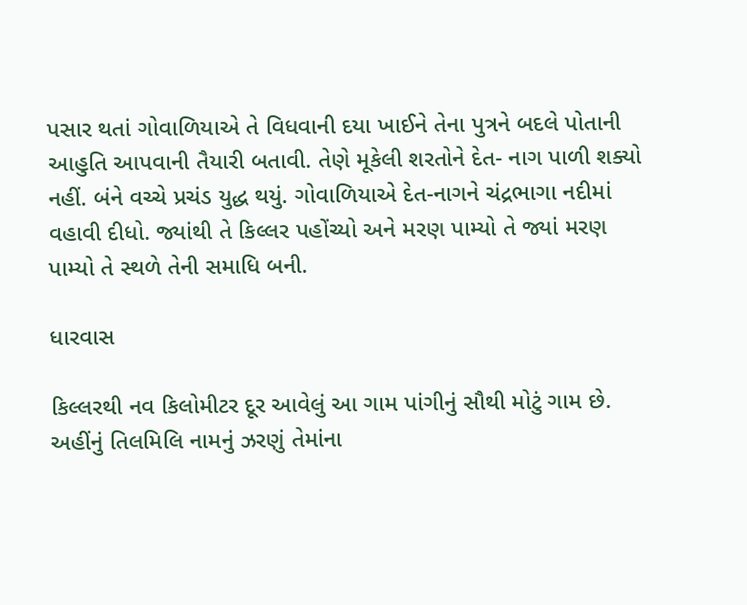પસાર થતાં ગોવાળિયાએ તે વિધવાની દયા ખાઈને તેના પુત્રને બદલે પોતાની આહુતિ આપવાની તૈયારી બતાવી. તેણે મૂકેલી શરતોને દેત- નાગ પાળી શક્યો નહીં. બંને વચ્ચે પ્રચંડ યુદ્ધ થયું. ગોવાળિયાએ દેત-નાગને ચંદ્રભાગા નદીમાં વહાવી દીધો. જ્યાંથી તે કિલ્લર પહોંચ્યો અને મરણ પામ્યો તે જ્યાં મરણ પામ્યો તે સ્થળે તેની સમાધિ બની.

ધારવાસ

કિલ્લરથી નવ કિલોમીટર દૂર આવેલું આ ગામ પાંગીનું સૌથી મોટું ગામ છે. અહીંનું તિલમિલિ નામનું ઝરણું તેમાંના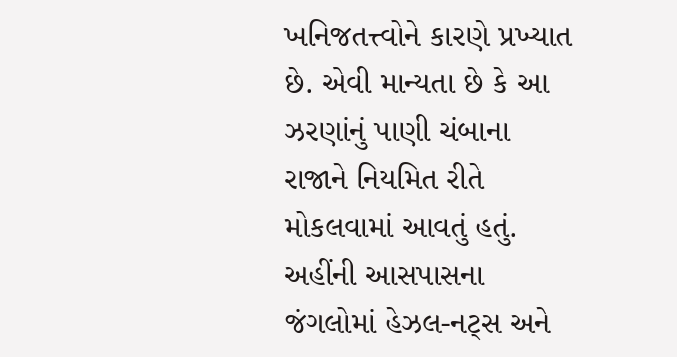ખનિજતત્ત્વોને કારણે પ્રખ્યાત છે. એવી માન્યતા છે કે આ ઝરણાંનું પાણી ચંબાના રાજાને નિયમિત રીતે મોકલવામાં આવતું હતું. અહીંની આસપાસના જંગલોમાં હેઝલ-નટ્સ અને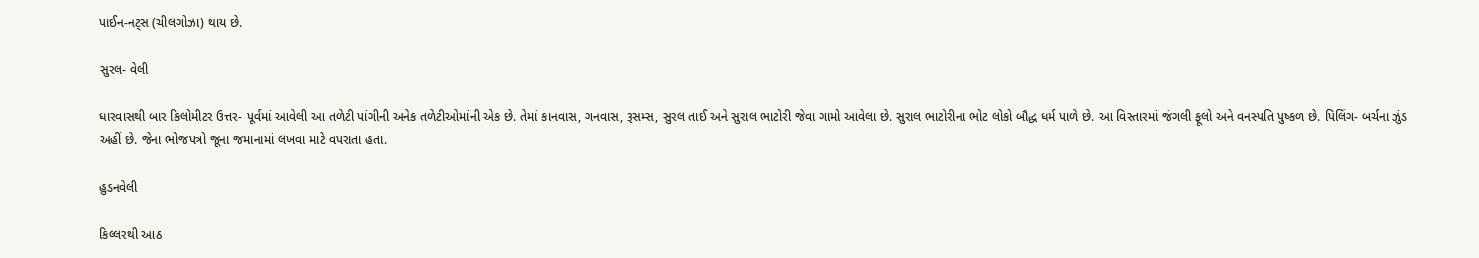પાઈન-નટ્સ (ચીલગોઝા) થાય છે.

સુરલ- વેલી

ધારવાસથી બાર કિલોમીટર ઉત્તર- પૂર્વમાં આવેલી આ તળેટી પાંગીની અનેક તળેટીઓમાંની એક છે. તેમાં કાનવાસ, ગનવાસ, રૂસમ્સ, સુરલ તાઈ અને સુરાલ ભાટોરી જેવા ગામો આવેલા છે. સુરાલ ભાટોરીના ભોટ લોકો બૌદ્ધ ધર્મ પાળે છે. આ વિસ્તારમાં જંગલી ફૂલો અને વનસ્પતિ પુષ્કળ છે. પિલિંગ- બર્ચના ઝુંડ અહીં છે. જેના ભોજપત્રો જૂના જમાનામાં લખવા માટે વપરાતા હતા.

હુડનવેલી

કિલ્લરથી આઠ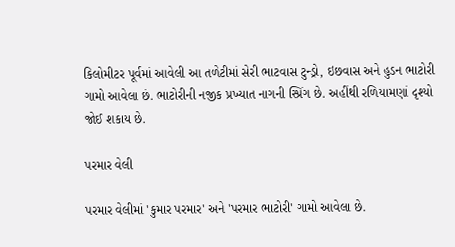કિલોમીટર પૂર્વમાં આવેલી આ તળેટીમાં સેરી ભાટવાસ ટુન્ડ્રો, ઇછવાસ અને હુડન ભાટોરી ગામો આવેલા છં. ભાટોરીની નજીક પ્રખ્યાત નાગની સ્પ્રિંગ છે. અહીંથી રળિયામણાં દૃશ્યો જોઈ શકાય છે.

પરમાર વેલી

પરમાર વેલીમાં 'કુમાર પરમાર' અને 'પરમાર ભાટોરી' ગામો આવેલા છે.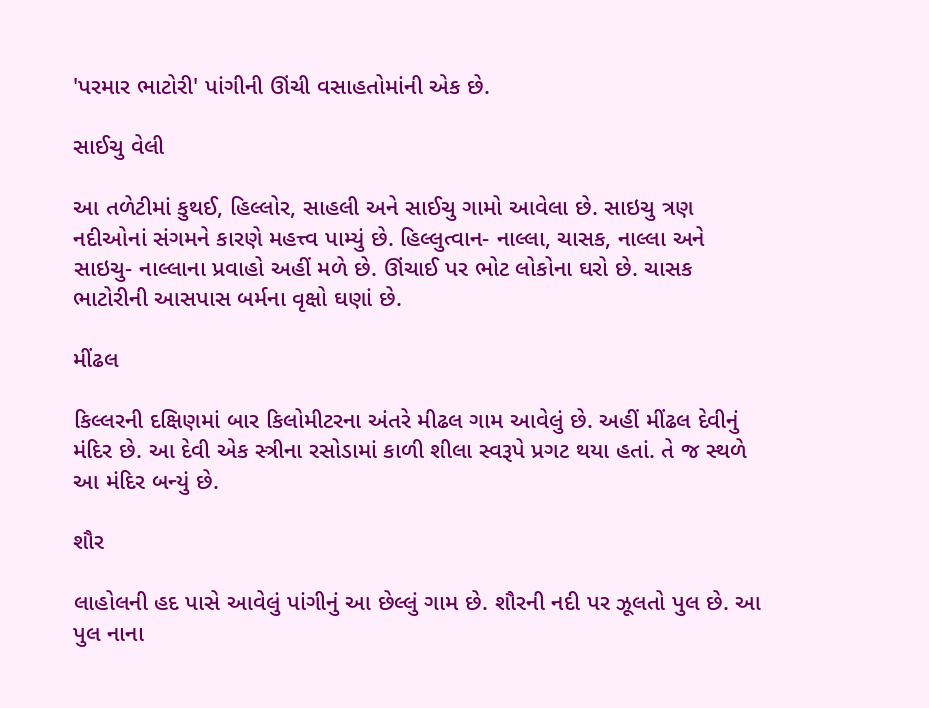'પરમાર ભાટોરી' પાંગીની ઊંચી વસાહતોમાંની એક છે.

સાઈચુ વેલી

આ તળેટીમાં કુથઈ, હિલ્લોર, સાહલી અને સાઈચુ ગામો આવેલા છે. સાઇચુ ત્રણ નદીઓનાં સંગમને કારણે મહત્ત્વ પામ્યું છે. હિલ્લુત્વાન- નાલ્લા, ચાસક, નાલ્લા અને સાઇચુ- નાલ્લાના પ્રવાહો અહીં મળે છે. ઊંચાઈ પર ભોટ લોકોના ઘરો છે. ચાસક ભાટોરીની આસપાસ બર્મના વૃક્ષો ઘણાં છે.

મીંઢલ

કિલ્લરની દક્ષિણમાં બાર કિલોમીટરના અંતરે મીઢલ ગામ આવેલું છે. અહીં મીંઢલ દેવીનું મંદિર છે. આ દેવી એક સ્ત્રીના રસોડામાં કાળી શીલા સ્વરૂપે પ્રગટ થયા હતાં. તે જ સ્થળે આ મંદિર બન્યું છે.

શૌર

લાહોલની હદ પાસે આવેલું પાંગીનું આ છેલ્લું ગામ છે. શૌરની નદી પર ઝૂલતો પુલ છે. આ પુલ નાના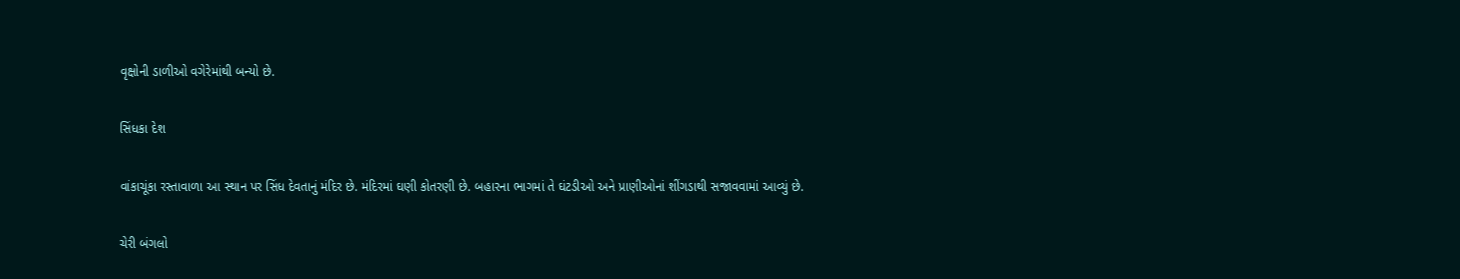વૃક્ષોની ડાળીઓ વગેરેમાંથી બન્યો છે.

સિંધકા દેશ

વાંકાચૂંકા રસ્તાવાળા આ સ્થાન પર સિંધ દેવતાનું મંદિર છે. મંદિરમાં ઘણી કોતરણી છે. બહારના ભાગમાં તે ઘંટડીઓ અને પ્રાણીઓનાં શીંગડાથી સજાવવામાં આવ્યું છે.

ચેરી બંગલો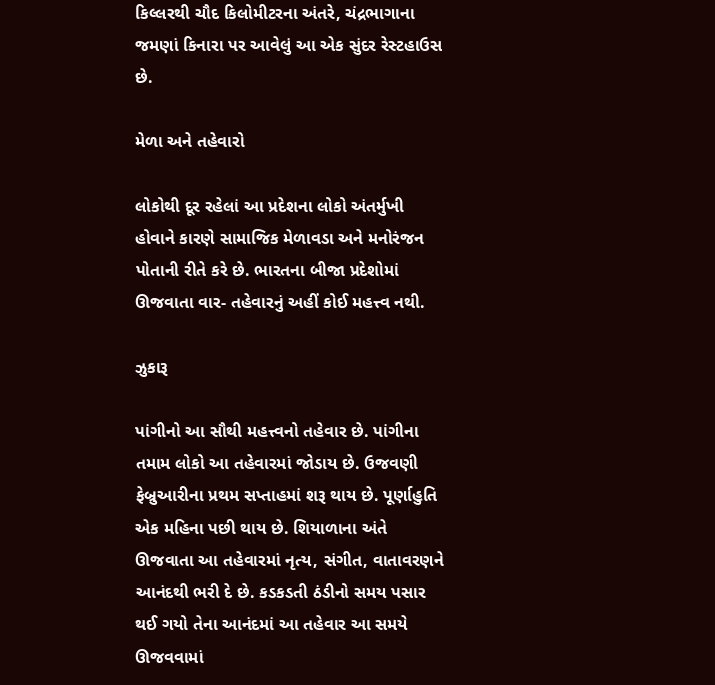કિલ્લરથી ચૌદ કિલોમીટરના અંતરે, ચંદ્રભાગાના જમણાં કિનારા પર આવેલું આ એક સુંદર રેસ્ટહાઉસ છે.

મેળા અને તહેવારો

લોકોથી દૂર રહેલાં આ પ્રદેશના લોકો અંતર્મુખી હોવાને કારણે સામાજિક મેળાવડા અને મનોરંજન પોતાની રીતે કરે છે. ભારતના બીજા પ્રદેશોમાં ઊજવાતા વાર- તહેવારનું અહીં કોઈ મહત્ત્વ નથી.

ઝુકારૂ

પાંગીનો આ સૌથી મહત્ત્વનો તહેવાર છે. પાંગીના તમામ લોકો આ તહેવારમાં જોડાય છે. ઉજવણી ફેબ્રુઆરીના પ્રથમ સપ્તાહમાં શરૂ થાય છે. પૂર્ણાહુતિ એક મહિના પછી થાય છે. શિયાળાના અંતે ઊજવાતા આ તહેવારમાં નૃત્ય, સંગીત, વાતાવરણને આનંદથી ભરી દે છે. કડકડતી ઠંડીનો સમય પસાર થઈ ગયો તેના આનંદમાં આ તહેવાર આ સમયે ઊજવવામાં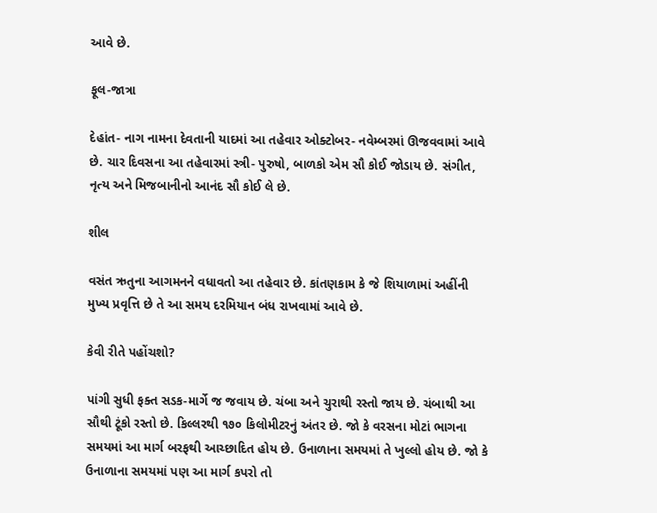આવે છે.

ફૂલ-જાત્રા

દેહાંત- નાગ નામના દેવતાની યાદમાં આ તહેવાર ઓક્ટોબર- નવેમ્બરમાં ઊજવવામાં આવે છે. ચાર દિવસના આ તહેવારમાં સ્ત્રી- પુરુષો, બાળકો એમ સૌ કોઈ જોડાય છે. સંગીત, નૃત્ય અને મિજબાનીનો આનંદ સૌ કોઈ લે છે.

શીલ

વસંત ઋતુના આગમનને વધાવતો આ તહેવાર છે. કાંતણકામ કે જે શિયાળામાં અહીંની મુખ્ય પ્રવૃત્તિ છે તે આ સમય દરમિયાન બંધ રાખવામાં આવે છે.

કેવી રીતે પહોંચશો?

પાંગી સુધી ફક્ત સડક-માર્ગે જ જવાય છે. ચંબા અને ચુરાથી રસ્તો જાય છે. ચંબાથી આ સૌથી ટૂંકો રસ્તો છે. કિલ્લરથી ૧૭૦ કિલોમીટરનું અંતર છે. જો કે વરસના મોટાં ભાગના સમયમાં આ માર્ગ બરફથી આચ્છાદિત હોય છે. ઉનાળાના સમયમાં તે ખુલ્લો હોય છે. જો કે ઉનાળાના સમયમાં પણ આ માર્ગ કપરો તો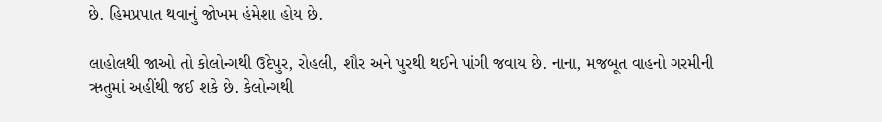છે. હિમપ્રપાત થવાનું જોખમ હંમેશા હોય છે.

લાહોલથી જાઓ તો કોલોન્ગથી ઉદેપુર, રોહલી, શૌર અને પુરથી થઈને પાંગી જવાય છે. નાના, મજબૂત વાહનો ગરમીની ઋતુમાં અહીંથી જઈ શકે છે. કેલોન્ગથી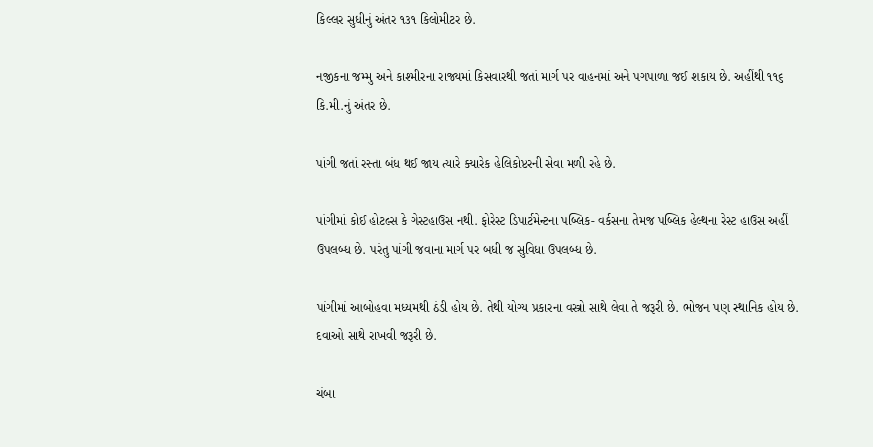કિલ્લર સુધીનું અંતર ૧૩૧ કિલોમીટર છે.

નજીકના જમ્મુ અને કાશ્મીરના રાજ્યમાં કિસવારથી જતાં માર્ગ પર વાહનમાં અને પગપાળા જઈ શકાય છે. અહીંથી ૧૧૬ કિ.મી.નું અંતર છે.

પાંગી જતાં રસ્તા બંધ થઈ જાય ત્યારે ક્યારેક હેલિકોપ્ટરની સેવા મળી રહે છે.

પાંગીમાં કોઈ હોટલ્સ કે ગેસ્ટહાઉસ નથી. ફોરેસ્ટ ડિપાર્ટમેન્ટના પબ્લિક- વર્કસના તેમજ પબ્લિક હેલ્થના રેસ્ટ હાઉસ અહીં ઉપલબ્ધ છે. પરંતુ પાંગી જવાના માર્ગ પર બધી જ સુવિધા ઉપલબ્ધ છે.

પાંગીમાં આબોહવા મધ્યમથી ઠંડી હોય છે. તેથી યોગ્ય પ્રકારના વસ્ત્રો સાથે લેવા તે જરૂરી છે. ભોજન પણ સ્થાનિક હોય છે. દવાઓ સાથે રાખવી જરૂરી છે.

ચંબા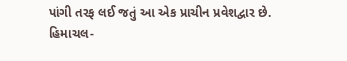પાંગી તરફ લઈ જતું આ એક પ્રાચીન પ્રવેશદ્વાર છે. હિમાચલ-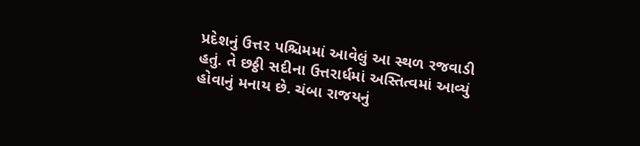પ્રદેશનું ઉત્તર પશ્ચિમમાં આવેલું આ સ્થળ રજવાડી હતું. તે છઠ્ઠી સદીના ઉત્તરાર્ધમાં અસ્તિત્વમાં આવ્યું હોવાનું મનાય છે. ચંબા રાજયનું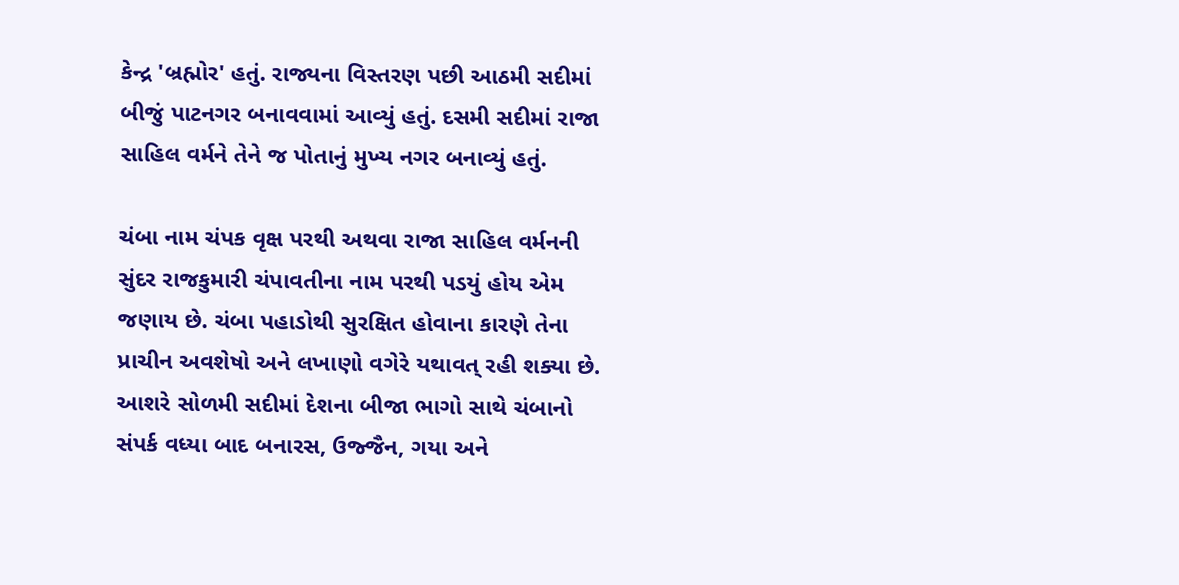કેન્દ્ર 'બ્રહ્મોર' હતું. રાજ્યના વિસ્તરણ પછી આઠમી સદીમાં બીજું પાટનગર બનાવવામાં આવ્યું હતું. દસમી સદીમાં રાજા સાહિલ વર્મને તેને જ પોતાનું મુખ્ય નગર બનાવ્યું હતું.

ચંબા નામ ચંપક વૃક્ષ પરથી અથવા રાજા સાહિલ વર્મનની સુંદર રાજકુમારી ચંપાવતીના નામ પરથી પડયું હોય એમ જણાય છે. ચંબા પહાડોથી સુરક્ષિત હોવાના કારણે તેના પ્રાચીન અવશેષો અને લખાણો વગેરે યથાવત્ રહી શક્યા છે. આશરે સોળમી સદીમાં દેશના બીજા ભાગો સાથે ચંબાનો સંપર્ક વધ્યા બાદ બનારસ, ઉજ્જૈન, ગયા અને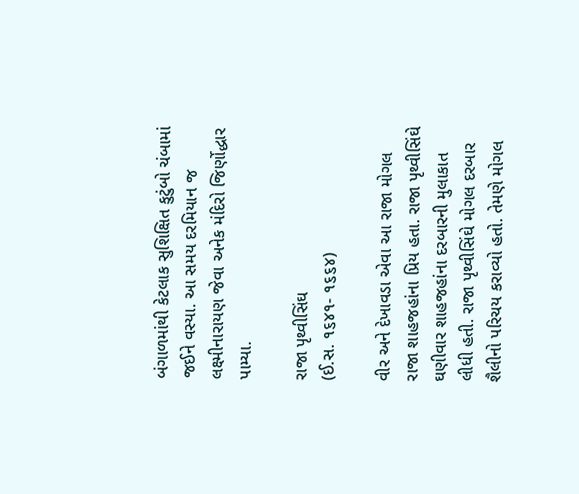બંગાળમાંથી કેટલાક સુશિક્ષિત કુટુંબો ચંબામાં જઈને વસ્યા. આ સમય દરમિયાન જ લક્ષ્મીનારાયણ જેવા અનેક મંદિરો જિર્ણોદ્ધાર પામ્યા.

રાજા પૃથ્વીસિંઘ
(ઈ.સ. ૧૬૪૧- ૧૬૬૪)

વીર અને દેખાવડા એવા આ રાજા મોગલ રાજા શાહજહાંના પ્રિય હતા. રાજા પૃથ્વીસિંઘે ઘણીવાર શાહજહાંના દરબારની મુલાકાત લીધી હતી. રાજા પૃથ્વીસિંઘે મોગલ દરબાર શૈલીનો પરિચય કરાવ્યો હતો. તેમણે મોગલ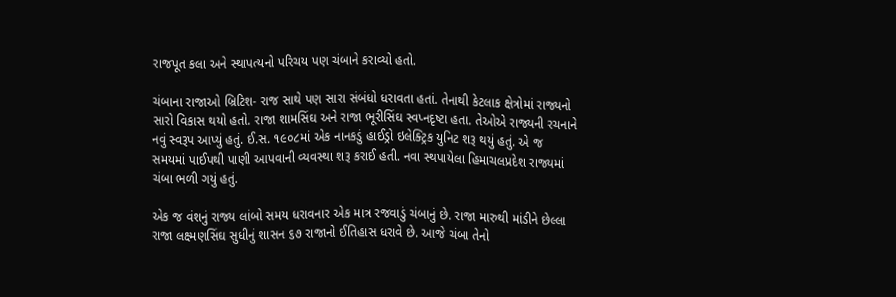રાજપૂત કલા અને સ્થાપત્યનો પરિચય પણ ચંબાને કરાવ્યો હતો.

ચંબાના રાજાઓ બ્રિટિશ- રાજ સાથે પણ સારા સંબંધો ધરાવતા હતાં. તેનાથી કેટલાક ક્ષેત્રોમાં રાજ્યનો સારો વિકાસ થયો હતો. રાજા શામસિંઘ અને રાજા ભૂરીસિંઘ સ્વપ્નદૃષ્ટા હતા. તેઓએ રાજ્યની રચનાને નવું સ્વરૂપ આપ્યું હતું. ઈ.સ. ૧૯૦૮માં એક નાનકડું હાઈડ્રો ઇલેક્ટ્રિક યુનિટ શરૂ થયું હતું. એ જ સમયમાં પાઈપથી પાણી આપવાની વ્યવસ્થા શરૂ કરાઈ હતી. નવા સ્થપાયેલા હિમાચલપ્રદેશ રાજ્યમાં ચંબા ભળી ગયું હતું.

એક જ વંશનું રાજ્ય લાંબો સમય ધરાવનાર એક માત્ર રજવાડું ચંબાનું છે. રાજા મારુથી માંડીને છેલ્લા રાજા લક્ષ્મણસિંઘ સુધીનું શાસન ૬૭ રાજાનો ઈતિહાસ ધરાવે છે. આજે ચંબા તેનો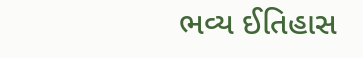ભવ્ય ઈતિહાસ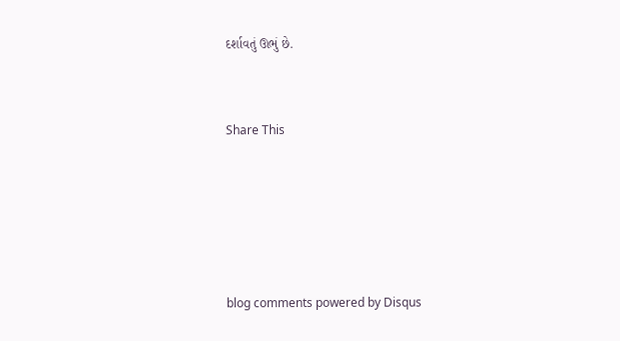દર્શાવતું ઊભું છે.


Share This





blog comments powered by Disqus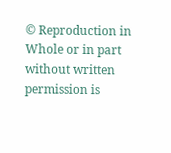© Reproduction in Whole or in part without written permission is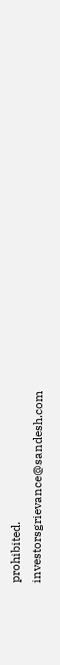prohibited.
investorsgrievance@sandesh.com